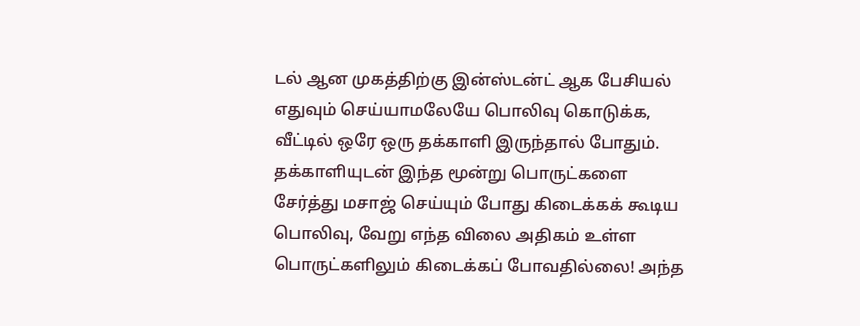டல் ஆன முகத்திற்கு இன்ஸ்டன்ட் ஆக பேசியல் எதுவும் செய்யாமலேயே பொலிவு கொடுக்க, வீட்டில் ஒரே ஒரு தக்காளி இருந்தால் போதும். தக்காளியுடன் இந்த மூன்று பொருட்களை சேர்த்து மசாஜ் செய்யும் போது கிடைக்கக் கூடிய பொலிவு, வேறு எந்த விலை அதிகம் உள்ள பொருட்களிலும் கிடைக்கப் போவதில்லை! அந்த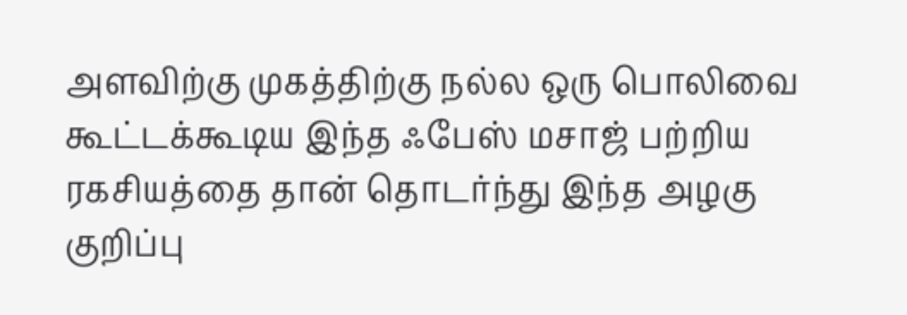அளவிற்கு முகத்திற்கு நல்ல ஒரு பொலிவை கூட்டக்கூடிய இந்த ஃபேஸ் மசாஜ் பற்றிய ரகசியத்தை தான் தொடர்ந்து இந்த அழகு குறிப்பு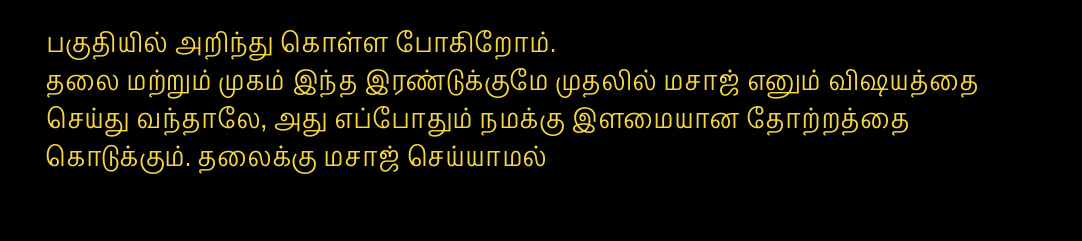பகுதியில் அறிந்து கொள்ள போகிறோம்.
தலை மற்றும் முகம் இந்த இரண்டுக்குமே முதலில் மசாஜ் எனும் விஷயத்தை செய்து வந்தாலே, அது எப்போதும் நமக்கு இளமையான தோற்றத்தை கொடுக்கும். தலைக்கு மசாஜ் செய்யாமல்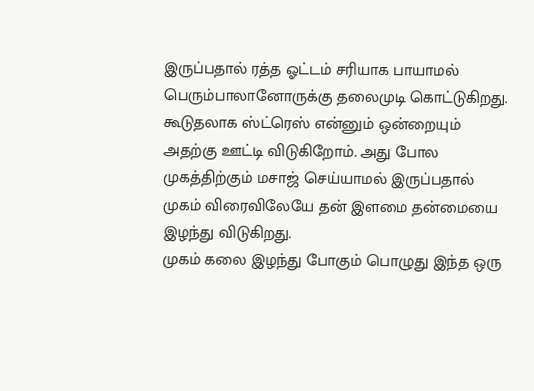இருப்பதால் ரத்த ஓட்டம் சரியாக பாயாமல் பெரும்பாலானோருக்கு தலைமுடி கொட்டுகிறது. கூடுதலாக ஸ்ட்ரெஸ் என்னும் ஒன்றையும் அதற்கு ஊட்டி விடுகிறோம். அது போல முகத்திற்கும் மசாஜ் செய்யாமல் இருப்பதால் முகம் விரைவிலேயே தன் இளமை தன்மையை இழந்து விடுகிறது.
முகம் கலை இழந்து போகும் பொழுது இந்த ஒரு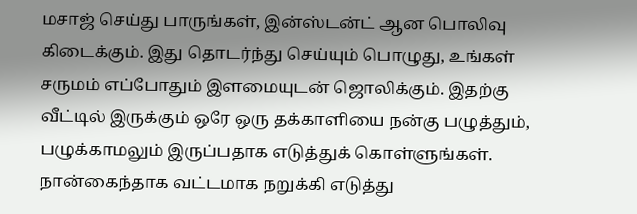மசாஜ் செய்து பாருங்கள், இன்ஸ்டன்ட் ஆன பொலிவு கிடைக்கும். இது தொடர்ந்து செய்யும் பொழுது, உங்கள் சருமம் எப்போதும் இளமையுடன் ஜொலிக்கும். இதற்கு வீட்டில் இருக்கும் ஒரே ஒரு தக்காளியை நன்கு பழுத்தும், பழுக்காமலும் இருப்பதாக எடுத்துக் கொள்ளுங்கள். நான்கைந்தாக வட்டமாக நறுக்கி எடுத்து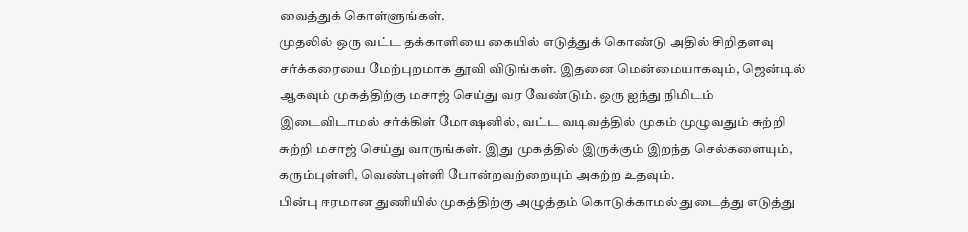வைத்துக் கொள்ளுங்கள்.
முதலில் ஒரு வட்ட தக்காளியை கையில் எடுத்துக் கொண்டு அதில் சிறிதளவு சர்க்கரையை மேற்புறமாக தூவி விடுங்கள். இதனை மென்மையாகவும், ஜென்டில் ஆகவும் முகத்திற்கு மசாஜ் செய்து வர வேண்டும். ஒரு ஐந்து நிமிடம் இடைவிடாமல் சர்க்கிள் மோஷனில், வட்ட வடிவத்தில் முகம் முழுவதும் சுற்றி சுற்றி மசாஜ் செய்து வாருங்கள். இது முகத்தில் இருக்கும் இறந்த செல்களையும், கரும்புள்ளி, வெண்புள்ளி போன்றவற்றையும் அகற்ற உதவும்.
பின்பு ஈரமான துணியில் முகத்திற்கு அழுத்தம் கொடுக்காமல் துடைத்து எடுத்து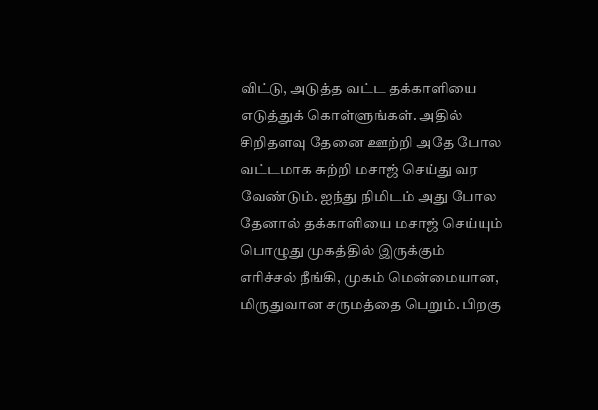விட்டு, அடுத்த வட்ட தக்காளியை எடுத்துக் கொள்ளுங்கள். அதில் சிறிதளவு தேனை ஊற்றி அதே போல வட்டமாக சுற்றி மசாஜ் செய்து வர வேண்டும். ஐந்து நிமிடம் அது போல தேனால் தக்காளியை மசாஜ் செய்யும் பொழுது முகத்தில் இருக்கும் எரிச்சல் நீங்கி, முகம் மென்மையான, மிருதுவான சருமத்தை பெறும். பிறகு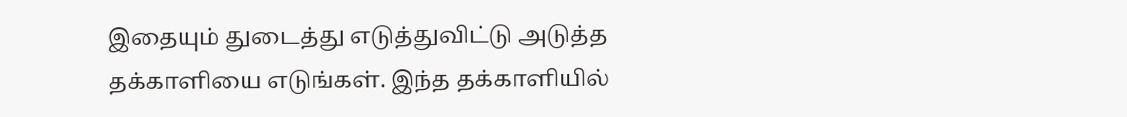இதையும் துடைத்து எடுத்துவிட்டு அடுத்த தக்காளியை எடுங்கள். இந்த தக்காளியில்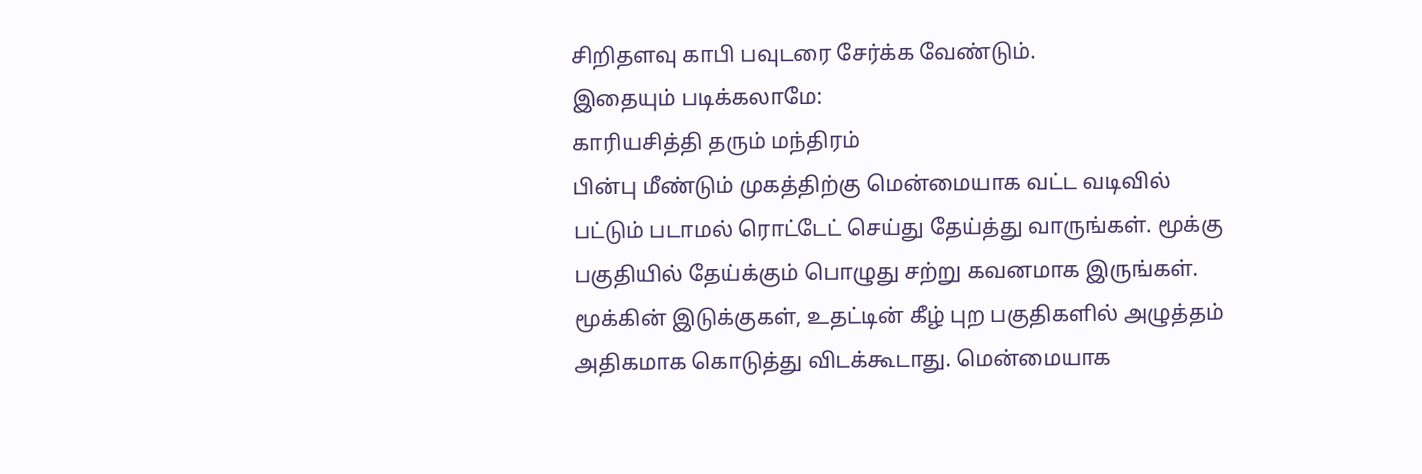சிறிதளவு காபி பவுடரை சேர்க்க வேண்டும்.
இதையும் படிக்கலாமே:
காரியசித்தி தரும் மந்திரம்
பின்பு மீண்டும் முகத்திற்கு மென்மையாக வட்ட வடிவில் பட்டும் படாமல் ரொட்டேட் செய்து தேய்த்து வாருங்கள். மூக்கு பகுதியில் தேய்க்கும் பொழுது சற்று கவனமாக இருங்கள். மூக்கின் இடுக்குகள், உதட்டின் கீழ் புற பகுதிகளில் அழுத்தம் அதிகமாக கொடுத்து விடக்கூடாது. மென்மையாக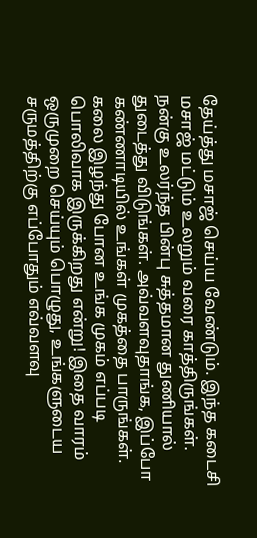தேய்த்து மசாஜ் செய்ய வேண்டும். இந்த கடைசி மசாஜ் மட்டும் உலறும் வரை காத்திருங்கள். நன்கு உலர்ந்த பின்பு சுத்தமான துணியால் துடைத்து விடுங்கள். அவ்வளவுதாங்க, இப்போ கண்ணாடியில் உங்கள் முகத்தை பாருங்கள். கலை இழந்து போன உங்க முகம் எப்படி பொலிவாக இருக்கிறது என்று! இதை வாரம் ஒருமுறை செய்யும் பொழுது, உங்களுடைய சருமத்திற்கு எப்போதும் எவ்வளவு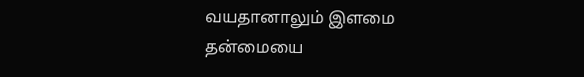வயதானாலும் இளமை தன்மையை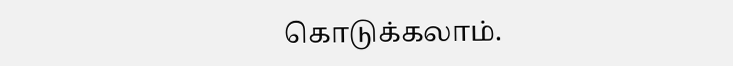கொடுக்கலாம்.